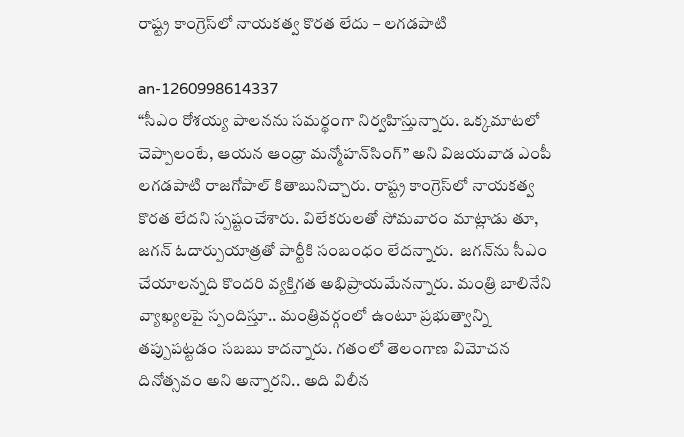రాష్ట్ర కాంగ్రెస్‌లో నాయకత్వ కొరత లేదు – లగడపాటి

an-1260998614337
“సీఎం రోశయ్య పాలనను సమర్థంగా నిర్వహిస్తున్నారు. ఒక్కమాటలో చెప్పాలంటే, ఆయన ఆంధ్రా మన్మోహన్‌సింగ్” అని విజయవాడ ఎంపీ లగడపాటి రాజగోపాల్ కితాబునిచ్చారు. రాష్ట్ర కాంగ్రెస్‌లో నాయకత్వ కొరత లేదని స్పష్టంచేశారు. విలేకరులతో సోమవారం మాట్లాడు తూ, జగన్ ఓదార్పుయాత్రతో పార్టీకి సంబంధం లేదన్నారు.  జగన్‌ను సీఎం చేయాలన్నది కొందరి వ్యక్తిగత అభిప్రాయమేనన్నారు. మంత్రి బాలినేని వ్యాఖ్యలపై స్పందిస్తూ.. మంత్రివర్గంలో ఉంటూ ప్రభుత్వాన్ని తప్పుపట్టడం సబబు కాదన్నారు. గతంలో తెలంగాణ విమోచన దినోత్సవం అని అన్నారని.. అది విలీన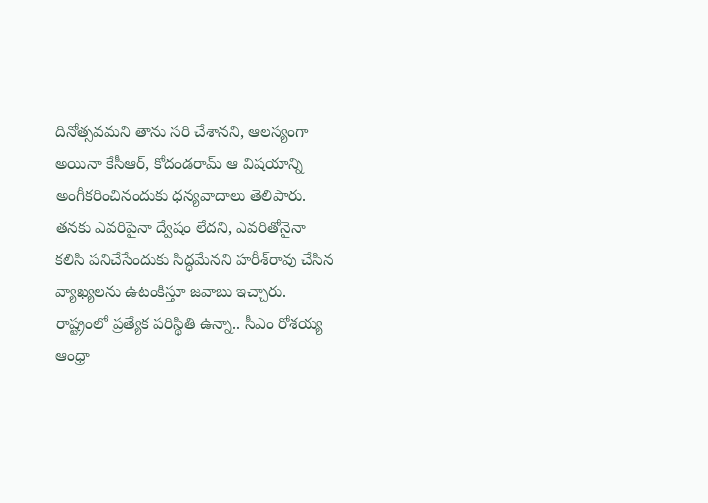దినోత్సవమని తాను సరి చేశానని, ఆలస్యంగా అయినా కేసీఆర్, కోదండరామ్ ఆ విషయాన్ని అంగీకరించినందుకు ధన్యవాదాలు తెలిపారు.  తనకు ఎవరిపైనా ద్వేషం లేదని, ఎవరితోనైనా కలిసి పనిచేసేందుకు సిద్ధమేనని హరీశ్‌రావు చేసిన వ్యాఖ్యలను ఉటంకిస్తూ జవాబు ఇచ్చారు. రాష్ట్రంలో ప్రత్యేక పరిస్థితి ఉన్నా.. సీఎం రోశయ్య ఆంధ్రా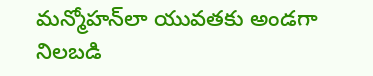మన్మోహన్‌లా యువతకు అండగా నిలబడి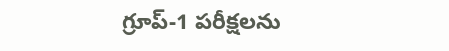గ్రూప్-1 పరీక్షలను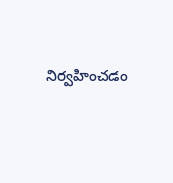నిర్వహించడం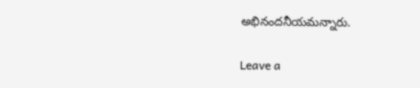అభినందనీయమన్నారు.

Leave a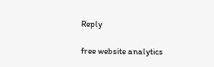Reply

free website analytics